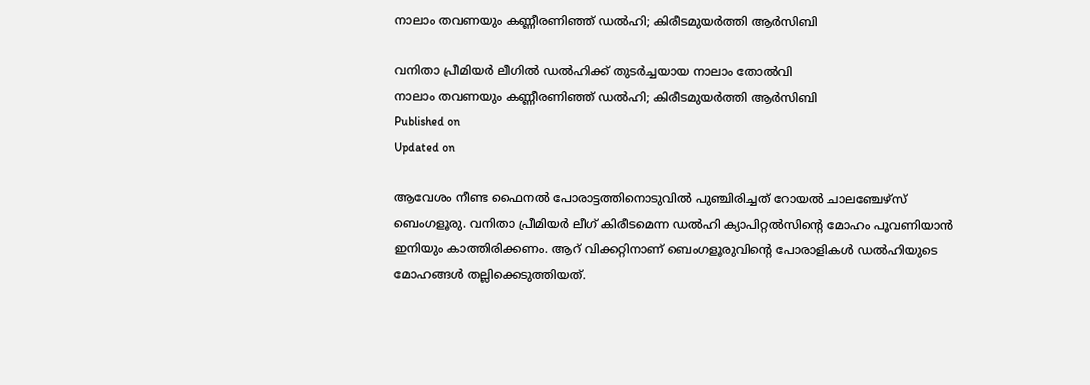നാലാം തവണയും കണ്ണീരണിഞ്ഞ് ഡല്‍ഹി; കിരീടമുയര്‍ത്തി ആര്‍സിബി

വനിതാ പ്രീമിയർ ലീഗിൽ ഡൽഹിക്ക് തുടർച്ചയായ നാലാം തോൽവി
നാലാം തവണയും കണ്ണീരണിഞ്ഞ് ഡല്‍ഹി; കിരീടമുയര്‍ത്തി ആര്‍സിബി
Published on
Updated on

ആവേശം നീണ്ട ഫൈനല്‍ പോരാട്ടത്തിനൊടുവില്‍ പുഞ്ചിരിച്ചത് റോയല്‍ ചാലഞ്ചേഴ്‌സ് ബെംഗളൂരു. വനിതാ പ്രീമിയർ ലീഗ് കിരീടമെന്ന ഡല്‍ഹി ക്യാപിറ്റല്‍സിന്റെ മോഹം പൂവണിയാന്‍ ഇനിയും കാത്തിരിക്കണം. ആറ് വിക്കറ്റിനാണ് ബെംഗളൂരുവിന്റെ പോരാളികള്‍ ഡല്‍ഹിയുടെ മോഹങ്ങള്‍ തല്ലിക്കെടുത്തിയത്.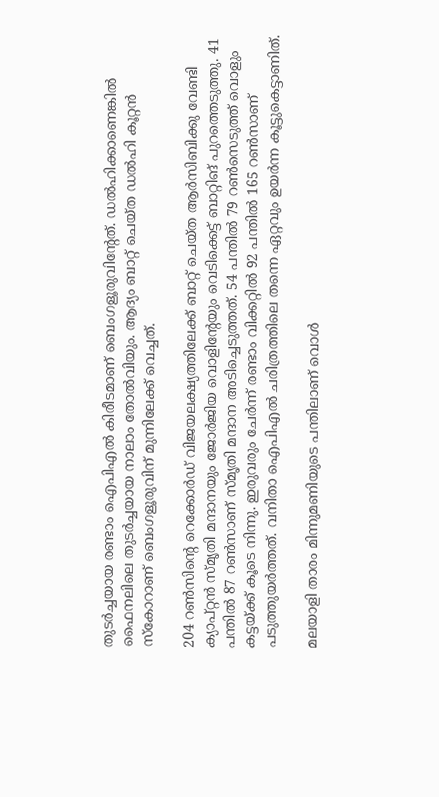തുടര്‍ച്ചയായ രണ്ടാം ഐപിഎല്‍ കിരീടമാണ് ബെംഗളൂരുവിന്റേത്. ഡല്‍ഹിക്കാണെങ്കില്‍ ഫൈനലിലെ തുടര്‍ച്ചയായ നാലാം തോല്‍വിയും. ആദ്യം ബാറ്റ് ചെയ്ത ഡല്‍ഹി കൂറ്റന്‍ സ്‌കോറാണ് ബെംഗളൂരുവിന് മുന്നിലേക്ക് വെച്ചത്.

204 റണ്‍സിന്റെ റെക്കോര്‍ഡ് വിജയലക്ഷ്യത്തിലേക്ക് ബാറ്റ് ചെയ്ത ആര്‍സിബിക്കു വേണ്ടി ക്യാപ്റ്റന്‍ സ്മൃതി മന്ദാനയും ജോര്‍ജിയ വൊളിന്റേയും വെടിക്കെട്ട് ബാറ്റിങ് പുറത്തെടുത്തു. 41 പന്തില്‍ 87 റണ്‍സാണ് സ്മൃതി മന്ദാന അടിച്ചെടുത്തത്. 54 പന്തില്‍ 79 റണ്‍സെടുത്ത് വൊളും കട്ടയ്ക്ക് കൂടെ നിന്നു. ഇരുവരും ചേര്‍ന്ന് രണ്ടാം വിക്കറ്റില്‍ 92 പന്തില്‍ 165 റണ്‍സാണ് പടുത്തുയര്‍ത്തത്. വനിതാ ഐപിഎല്‍ ചരിത്രത്തിലെ തന്നെ ഏറ്റവും ഉയര്‍ന്ന കൂട്ടുകെട്ടാണിത്.

മലയാളി താരം മിന്നുമണിയുടെ പന്തിലാണ് വൊള്‍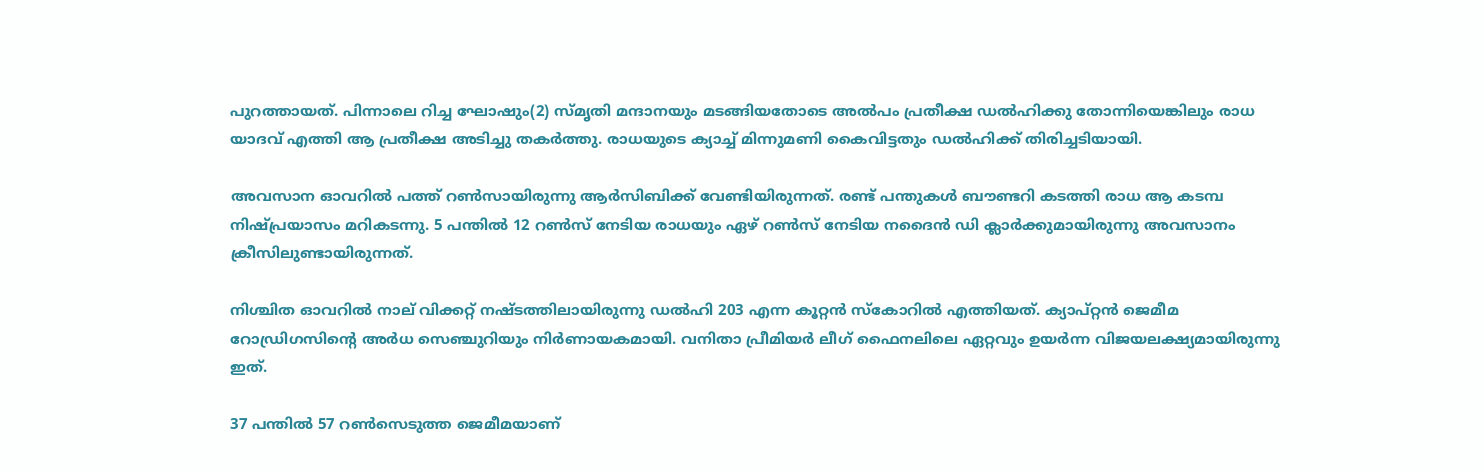പുറത്തായത്. പിന്നാലെ റിച്ച ഘോഷും(2) സ്മൃതി മന്ദാനയും മടങ്ങിയതോടെ അല്‍പം പ്രതീക്ഷ ഡല്‍ഹിക്കു തോന്നിയെങ്കിലും രാധ യാദവ് എത്തി ആ പ്രതീക്ഷ അടിച്ചു തകര്‍ത്തു. രാധയുടെ ക്യാച്ച് മിന്നുമണി കൈവിട്ടതും ഡല്‍ഹിക്ക് തിരിച്ചടിയായി.

അവസാന ഓവറില്‍ പത്ത് റണ്‍സായിരുന്നു ആര്‍സിബിക്ക് വേണ്ടിയിരുന്നത്. രണ്ട് പന്തുകള്‍ ബൗണ്ടറി കടത്തി രാധ ആ കടമ്പ നിഷ്പ്രയാസം മറികടന്നു. 5 പന്തില്‍ 12 റണ്‍സ് നേടിയ രാധയും ഏഴ് റണ്‍സ് നേടിയ നദൈന്‍ ഡി ക്ലാര്‍ക്കുമായിരുന്നു അവസാനം ക്രീസിലുണ്ടായിരുന്നത്.

നിശ്ചിത ഓവറില്‍ നാല് വിക്കറ്റ് നഷ്ടത്തിലായിരുന്നു ഡല്‍ഹി 203 എന്ന കൂറ്റന്‍ സ്‌കോറില്‍ എത്തിയത്. ക്യാപ്റ്റന്‍ ജെമീമ റോഡ്രിഗസിന്റെ അര്‍ധ സെഞ്ചുറിയും നിര്‍ണായകമായി. വനിതാ പ്രീമിയര്‍ ലീഗ് ഫൈനലിലെ ഏറ്റവും ഉയര്‍ന്ന വിജയലക്ഷ്യമായിരുന്നു ഇത്.

37 പന്തില്‍ 57 റണ്‍സെടുത്ത ജെമീമയാണ്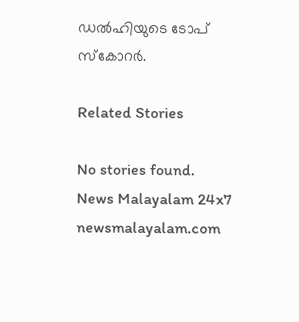ഡല്‍ഹിയുടെ ടോപ് സ്‌കോറര്‍.

Related Stories

No stories found.
News Malayalam 24x7
newsmalayalam.com